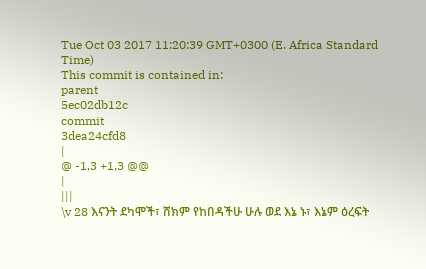Tue Oct 03 2017 11:20:39 GMT+0300 (E. Africa Standard Time)
This commit is contained in:
parent
5ec02db12c
commit
3dea24cfd8
|
@ -1,3 +1,3 @@
|
|||
\v 28 እናንት ደካሞች፣ ሸክም የከበዳችሁ ሁሉ ወደ እኔ ኑ፣ እኔም ዕረፍት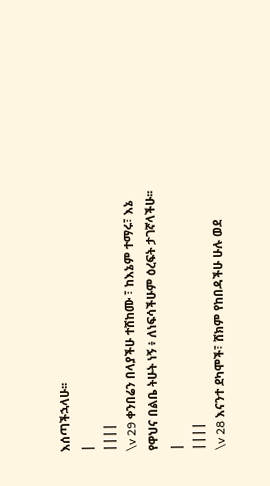እሰጣችኋላሁ፡፡
|
||||
\v 29 ቀንበሬን በላያችሁ ተሸከሙ ፣ ከእኔም ተማሩ፣ እኔ የዋህና በልቤ ትሁት ነኝ ፥ ለነፍሳችሁም ዕረፍት ታገኛላችሁ፡፡
|
||||
\v 28 እናንተ ደካሞች፣ ሸክም የከበዳችሁ ሁሉ ወደ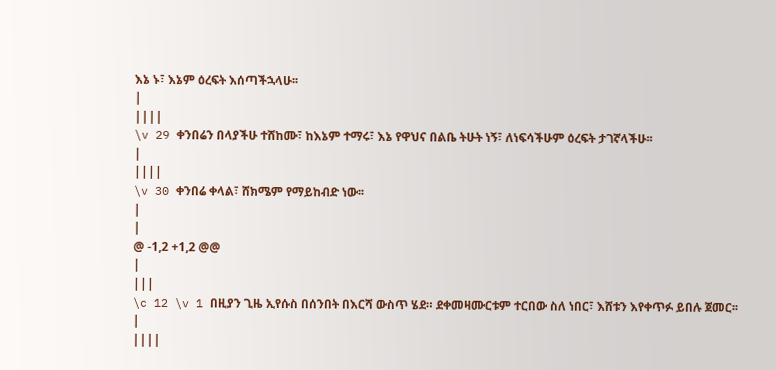እኔ ኑ፣ እኔም ዕረፍት እሰጣችኋላሁ፡፡
|
||||
\v 29 ቀንበሬን በላያችሁ ተሸከሙ፣ ከእኔም ተማሩ፣ እኔ የዋህና በልቤ ትሁት ነኝ፣ ለነፍሳችሁም ዕረፍት ታገኛላችሁ፡፡
|
||||
\v 30 ቀንበሬ ቀላል፣ ሸክሜም የማይከብድ ነው፡፡
|
|
@ -1,2 +1,2 @@
|
|||
\c 12 \v 1 በዚያን ጊዜ ኢየሱስ በሰንበት በእርሻ ውስጥ ሄደ። ደቀመዛሙርቱም ተርበው ስለ ነበር፣ እሸቱን እየቀጥፉ ይበሉ ጀመር፡፡
|
||||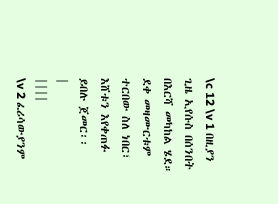\c 12 \v 1 በዚያን ጊዜ ኢየሱስ በሰንበት በእርሻ መካከል ሄደ። ደቀ መዛሙርቱም ተርበው ስለ ነበር፣ እሸቱን እየቀጠፉ ይበሉ ጀመር፡፡
|
||||
\v 2 ፈሪሳውያንም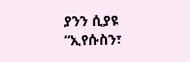ያንን ሲያዩ “ኢየሱስን፣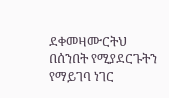ደቀመዛሙርትህ በሰንበት የሚያደርጉትን የማይገባ ነገር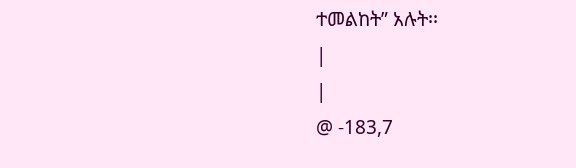ተመልከት” አሉት፡፡
|
|
@ -183,7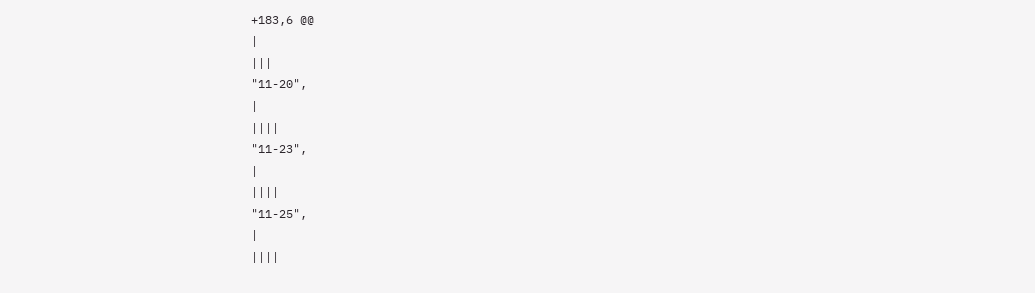+183,6 @@
|
|||
"11-20",
|
||||
"11-23",
|
||||
"11-25",
|
||||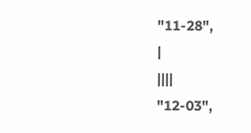"11-28",
|
||||
"12-03",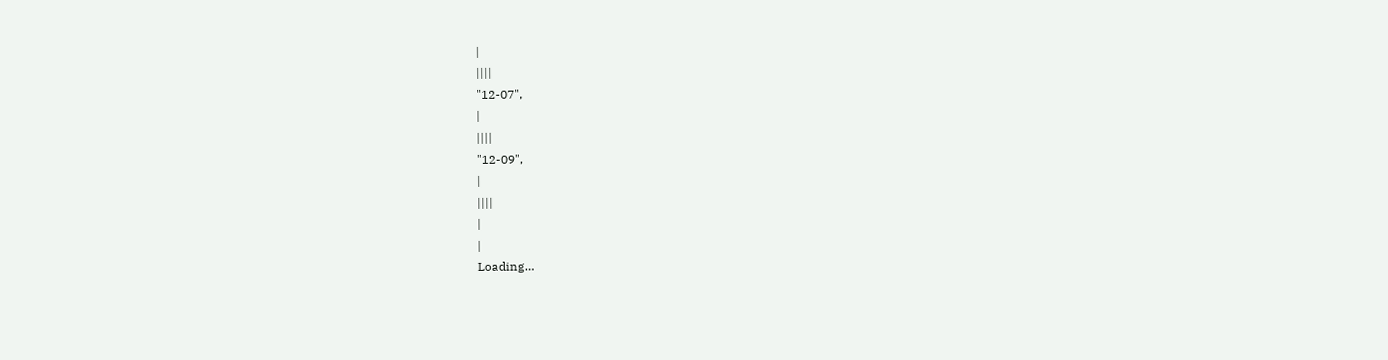|
||||
"12-07",
|
||||
"12-09",
|
||||
|
|
Loading…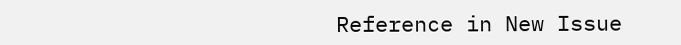Reference in New Issue